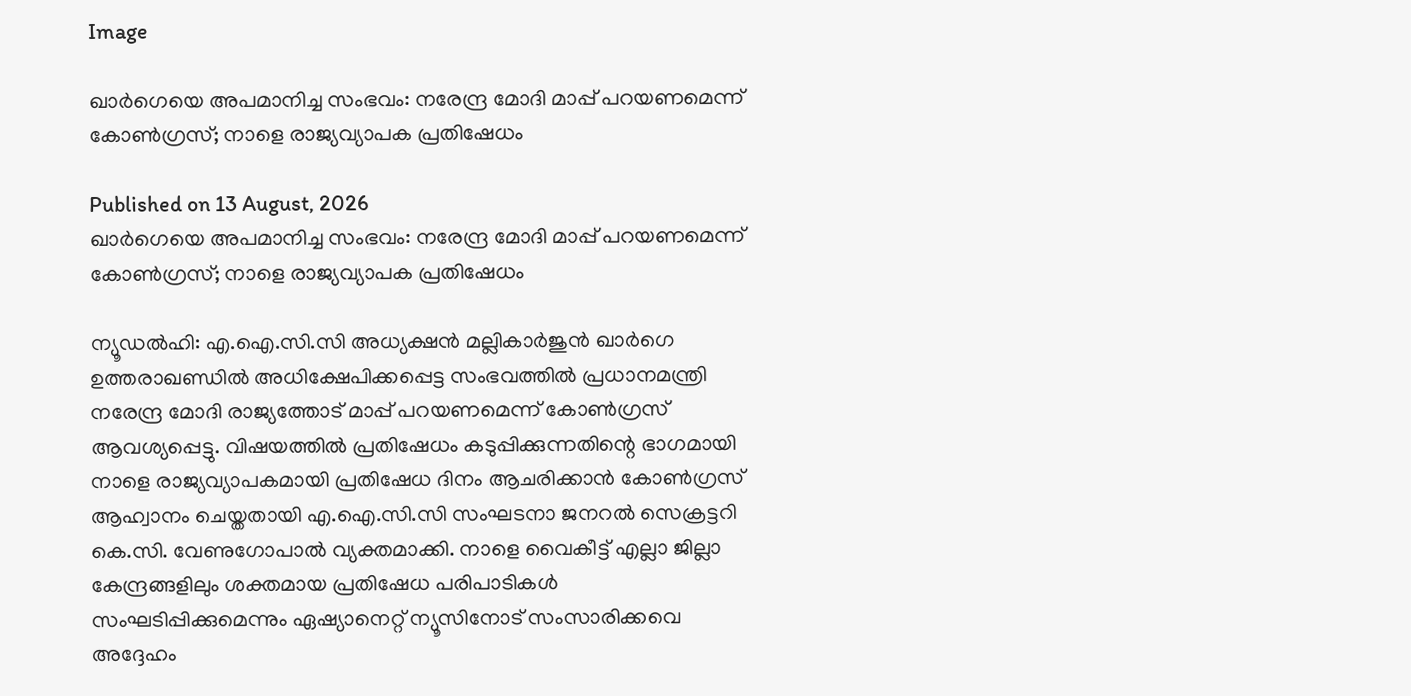Image

ഖാർഗെയെ അപമാനിച്ച സംഭവം: നരേന്ദ്ര മോദി മാപ്പ് പറയണമെന്ന് കോൺഗ്രസ്; നാളെ രാജ്യവ്യാപക പ്രതിഷേധം

Published on 13 August, 2026
ഖാർഗെയെ അപമാനിച്ച സംഭവം: നരേന്ദ്ര മോദി മാപ്പ് പറയണമെന്ന് കോൺഗ്രസ്; നാളെ രാജ്യവ്യാപക പ്രതിഷേധം

ന്യൂഡൽഹി: എ.ഐ.സി.സി അധ്യക്ഷൻ മല്ലികാർജുൻ ഖാർഗെ ഉത്തരാഖണ്ഡിൽ അധിക്ഷേപിക്കപ്പെട്ട സംഭവത്തിൽ പ്രധാനമന്ത്രി നരേന്ദ്ര മോദി രാജ്യത്തോട് മാപ്പ് പറയണമെന്ന് കോൺഗ്രസ് ആവശ്യപ്പെട്ടു. വിഷയത്തിൽ പ്രതിഷേധം കടുപ്പിക്കുന്നതിന്റെ ഭാഗമായി നാളെ രാജ്യവ്യാപകമായി പ്രതിഷേധ ദിനം ആചരിക്കാൻ കോൺഗ്രസ് ആഹ്വാനം ചെയ്തതായി എ.ഐ.സി.സി സംഘടനാ ജനറൽ സെക്രട്ടറി കെ.സി. വേണുഗോപാൽ വ്യക്തമാക്കി. നാളെ വൈകീട്ട് എല്ലാ ജില്ലാ കേന്ദ്രങ്ങളിലും ശക്തമായ പ്രതിഷേധ പരിപാടികൾ സംഘടിപ്പിക്കുമെന്നും ഏഷ്യാനെറ്റ് ന്യൂസിനോട് സംസാരിക്കവെ അദ്ദേഹം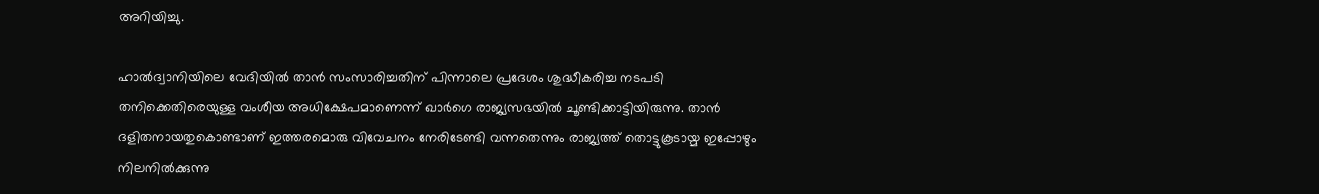അറിയിച്ചു.

ഹാൽദ്വാനിയിലെ വേദിയിൽ താൻ സംസാരിച്ചതിന് പിന്നാലെ പ്രദേശം ശുദ്ധീകരിച്ച നടപടി തനിക്കെതിരെയുള്ള വംശീയ അധിക്ഷേപമാണെന്ന് ഖാർഗെ രാജ്യസഭയിൽ ചൂണ്ടിക്കാട്ടിയിരുന്നു. താൻ ദളിതനായതുകൊണ്ടാണ് ഇത്തരമൊരു വിവേചനം നേരിടേണ്ടി വന്നതെന്നും രാജ്യത്ത് തൊട്ടുകൂടായ്മ ഇപ്പോഴും നിലനിൽക്കുന്നു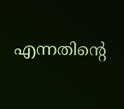എന്നതിന്റെ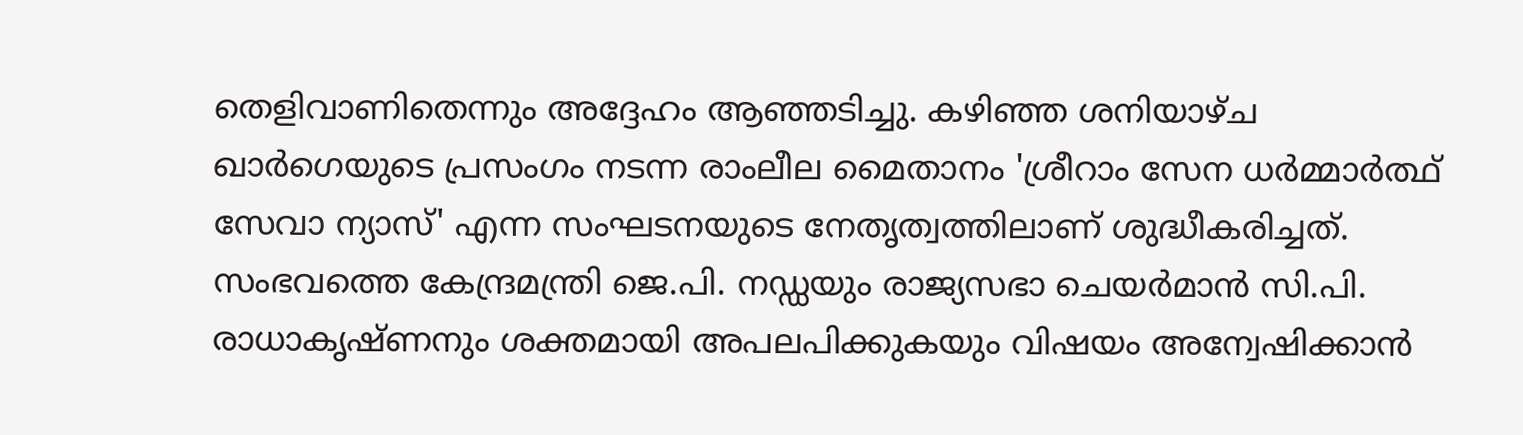തെളിവാണിതെന്നും അദ്ദേഹം ആഞ്ഞടിച്ചു. കഴിഞ്ഞ ശനിയാഴ്ച ഖാർഗെയുടെ പ്രസംഗം നടന്ന രാംലീല മൈതാനം 'ശ്രീറാം സേന ധർമ്മാർത്ഥ് സേവാ ന്യാസ്' എന്ന സംഘടനയുടെ നേതൃത്വത്തിലാണ് ശുദ്ധീകരിച്ചത്. സംഭവത്തെ കേന്ദ്രമന്ത്രി ജെ.പി. നഡ്ഡയും രാജ്യസഭാ ചെയർമാൻ സി.പി. രാധാകൃഷ്ണനും ശക്തമായി അപലപിക്കുകയും വിഷയം അന്വേഷിക്കാൻ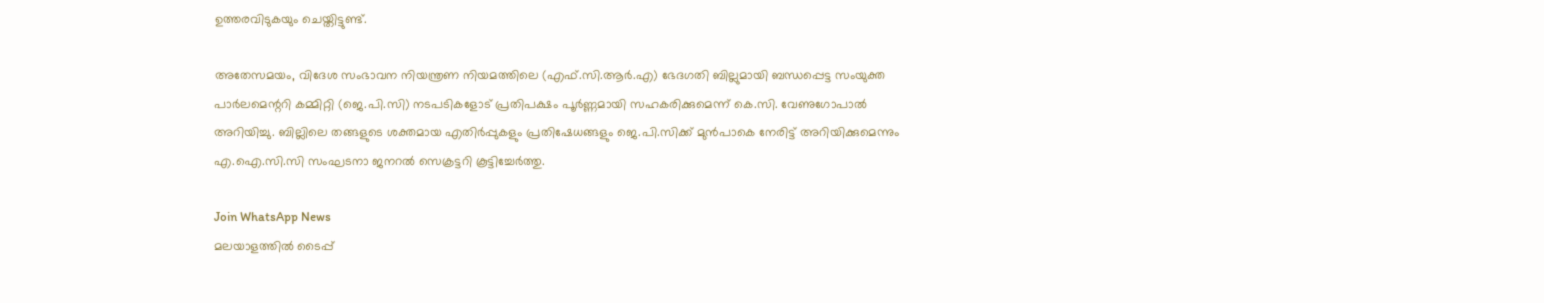ഉത്തരവിടുകയും ചെയ്തിട്ടുണ്ട്.

അതേസമയം, വിദേശ സംഭാവന നിയന്ത്രണ നിയമത്തിലെ (എഫ്.സി.ആർ.എ) ഭേദഗതി ബില്ലുമായി ബന്ധപ്പെട്ട സംയുക്ത പാർലമെന്ററി കമ്മിറ്റി (ജെ.പി.സി) നടപടികളോട് പ്രതിപക്ഷം പൂർണ്ണമായി സഹകരിക്കുമെന്ന് കെ.സി. വേണുഗോപാൽ അറിയിച്ചു. ബില്ലിലെ തങ്ങളുടെ ശക്തമായ എതിർപ്പുകളും പ്രതിഷേധങ്ങളും ജെ.പി.സിക്ക് മുൻപാകെ നേരിട്ട് അറിയിക്കുമെന്നും എ.ഐ.സി.സി സംഘടനാ ജനറൽ സെക്രട്ടറി കൂട്ടിച്ചേർത്തു.

Join WhatsApp News
മലയാളത്തില്‍ ടൈപ്പ്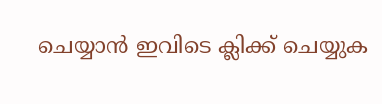ചെയ്യാന്‍ ഇവിടെ ക്ലിക്ക് ചെയ്യുക